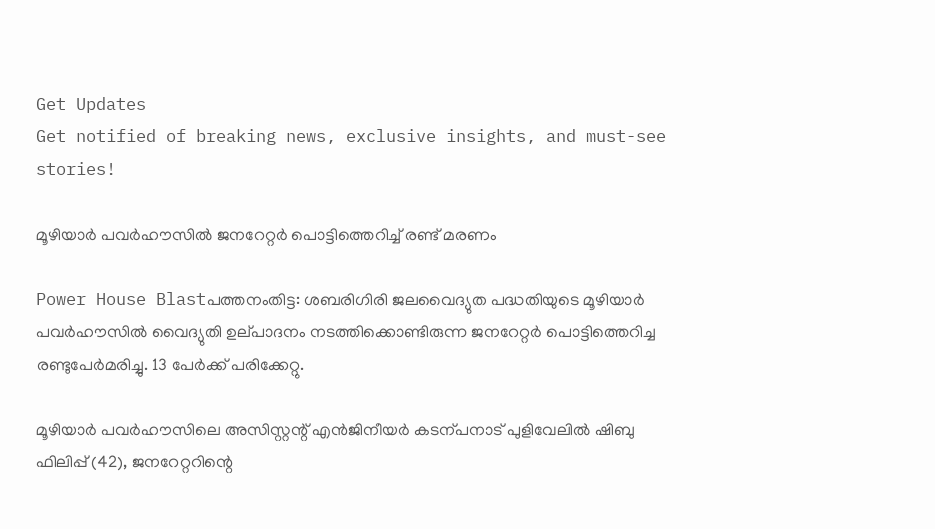Get Updates
Get notified of breaking news, exclusive insights, and must-see stories!

മൂഴിയാര്‍ പവര്‍ഹൗസില്‍ ജനറേറ്റര്‍ പൊട്ടിത്തെറിച്ച് രണ്ട് മരണം

Power House Blastപത്തനംതിട്ട: ശബരിഗിരി ജലവൈദ്യുത പദ്ധതിയുടെ മൂഴിയാര്‍ പവര്‍ഹൗസില്‍ വൈദ്യുതി ഉല്‌പാദനം നടത്തിക്കൊണ്ടിരുന്ന ജനറേറ്റര്‍ പൊട്ടിത്തെറിച്ച രണ്ടുപേര്‍മരിച്ചു. 13 പേര്‍ക്ക്‌ പരിക്കേറ്റു.

മൂഴിയാര്‍ പവര്‍ഹൗസിലെ അസിസ്റ്റന്റ്‌ എന്‍ജിനീയര്‍ കടന്പനാട്‌ പുളിവേലില്‍ ഷിബു ഫിലിപ്പ്‌ (42), ജനറേറ്ററിന്റെ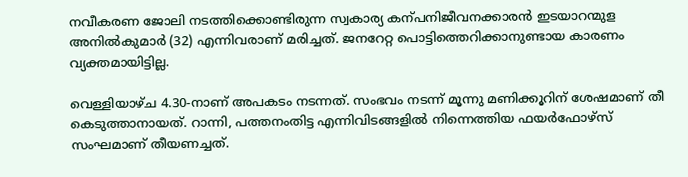നവീകരണ ജോലി നടത്തിക്കൊണ്ടിരുന്ന സ്വകാര്യ കന്പനിജീവനക്കാരന്‍ ഇടയാറന്മുള അനില്‍കുമാര്‍ (32) എന്നിവരാണ്‌ മരിച്ചത്‌. ജനറേറ്റ പൊട്ടിത്തെറിക്കാനുണ്ടായ കാരണം വ്യക്തമായിട്ടില്ല.

വെള്ളിയാഴ്‌ച 4.30-നാണ് അപകടം നടന്നത്. സംഭവം നടന്ന് മൂന്നു മണിക്കൂറിന് ശേഷമാണ് തീ കെടുത്താനായത്. റാന്നി, പത്തനംതിട്ട എന്നിവിടങ്ങളില്‍ നിന്നെത്തിയ ഫയര്‍ഫോഴ്സ് സംഘമാണ് തീയണച്ചത്.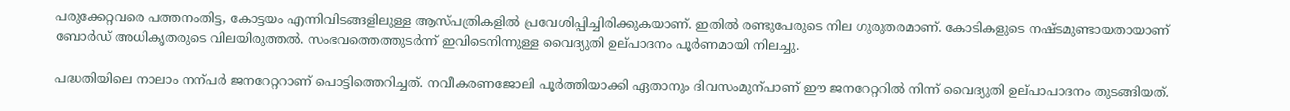പരുക്കേറ്റവരെ പത്തനംതിട്ട, കോട്ടയം എന്നിവിടങ്ങളിലുള്ള ആസ്‌പത്രികളില്‍ പ്രവേശിപ്പിച്ചിരിക്കുകയാണ്‌. ഇതില്‍ രണ്ടുപേരുടെ നില ഗുരുതരമാണ്‌. കോടികളുടെ നഷ്ടമുണ്ടായതായാണ്‌ ബോര്‍ഡ്‌ അധികൃതരുടെ വിലയിരുത്തല്‍. സംഭവത്തെത്തുടര്‍ന്ന്‌ ഇവിടെനിന്നുള്ള വൈദ്യുതി ഉല്‌പാദനം പൂര്‍ണമായി നിലച്ചു.

പദ്ധതിയിലെ നാലാം നന്പര്‍ ജനറേറ്ററാണ്‌ പൊട്ടിത്തെറിച്ചത്‌. നവീകരണജോലി പൂര്‍ത്തിയാക്കി ഏതാനും ദിവസംമുന്പാണ്‌ ഈ ജനറേറ്ററില്‍ നിന്ന്‌ വൈദ്യുതി ഉല്‌പാപാദനം തുടങ്ങിയത്‌.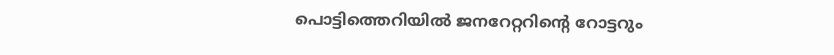പൊട്ടിത്തെറിയില്‍ ജനറേറ്ററിന്റെ റോട്ടറും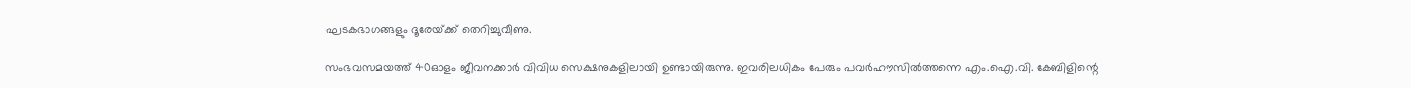ഘടകഭാഗങ്ങളും ദൂരേയ്‌ക്ക്‌ തെറിച്ചുവീണു.

സംഭവസമയത്ത്‌ 40ഓളം ജീവനക്കാര്‍ വിവിധ സെക്ഷനുകളിലായി ഉണ്ടായിരുന്നു. ഇവരിലധികം പേരും പവര്‍ഹൗസില്‍ത്തന്നെ എം.ഐ.വി. കേബിളിന്റെ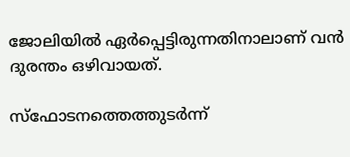ജോലിയില്‍ ഏര്‍പ്പെട്ടിരുന്നതിനാലാണ്‌ വന്‍ ദുരന്തം ഒഴിവായത്‌.

സ്ഫോടനത്തെത്തുടര്‍ന്ന്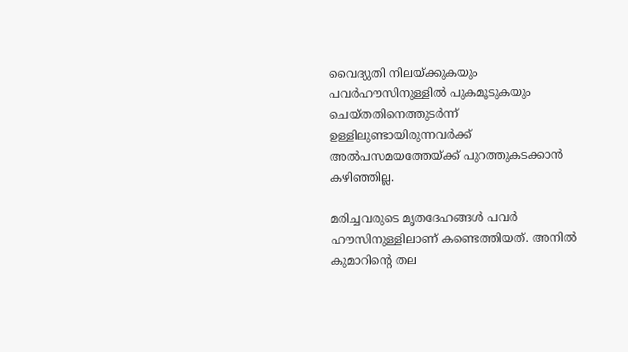വൈദ്യുതി നിലയ്ക്കുകയും പവര്‍ഹൗസിനുള്ളില്‍ പുകമൂടുകയും ചെയ്തതിനെത്തുടര്‍ന്ന് ഉള്ളിലുണ്ടായിരുന്നവര്‍ക്ക് അല്‍പസമയത്തേയ്ക്ക് പുറത്തുകടക്കാന്‍ കഴിഞ്ഞില്ല.

മരിച്ചവരുടെ മൃതദേഹങ്ങള്‍ പവര്‍ ഹൗസിനുള്ളിലാണ് കണ്ടെത്തിയത്. അനില്‍ കുമാറിന്‍റെ തല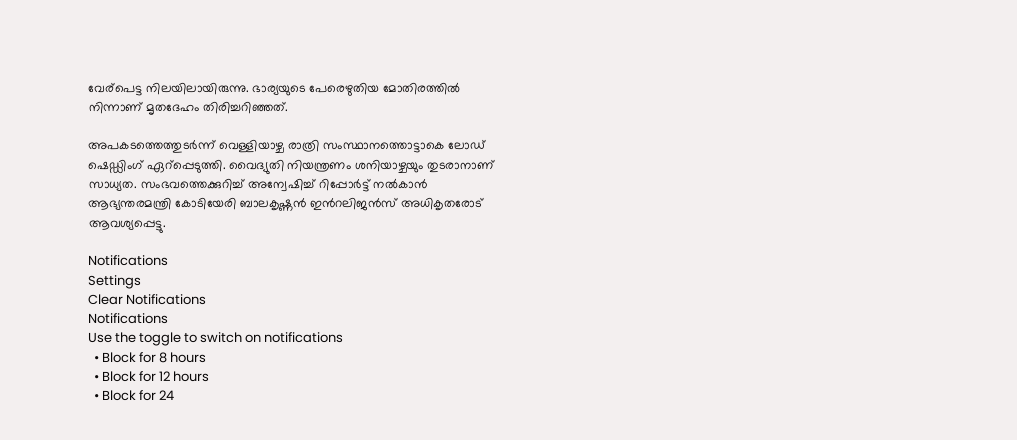വേര‍്പെട്ട നിലയിലായിരുന്നു. ഭാര്യയുടെ പേരെഴുതിയ മോതിരത്തില്‍ നിന്നാണ് മൃതദേഹം തിരിച്ചറിഞ്ഞത്.

അപകടത്തെത്തുടര്‍ന്ന് വെള്ളിയാഴ്ച രാത്രി സംസ്ഥാനത്തൊട്ടാകെ ലോഡ് ഷെഡ്ഡിംഗ് ഏറ്‍പ്പെടുത്തി. വൈദ്യുതി നിയന്ത്രണം ശനിയാഴ്ചയും തുടരാനാണ് സാധ്യത. സംഭവത്തെക്കുറിച്ച് അന്വേഷിച്ച് റിപ്പോര്‍ട്ട് നല്‍കാന്‍ ആഭ്യന്തരമന്ത്രി കോടിയേരി ബാലകൃഷ്ണന്‍ ഇന്‍റലിജന്‍സ് അധികൃതരോട് ആവശ്യപ്പെട്ടു.

Notifications
Settings
Clear Notifications
Notifications
Use the toggle to switch on notifications
  • Block for 8 hours
  • Block for 12 hours
  • Block for 24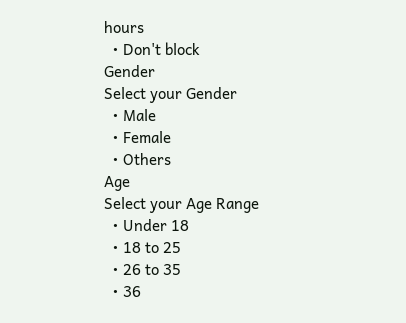hours
  • Don't block
Gender
Select your Gender
  • Male
  • Female
  • Others
Age
Select your Age Range
  • Under 18
  • 18 to 25
  • 26 to 35
  • 36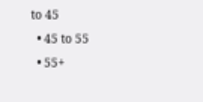to 45
  • 45 to 55
  • 55+